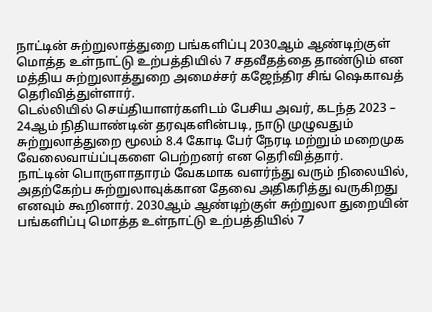நாட்டின் சுற்றுலாத்துறை பங்களிப்பு 2030ஆம் ஆண்டிற்குள் மொத்த உள்நாட்டு உற்பத்தியில் 7 சதவீதத்தை தாண்டும் என மத்திய சுற்றுலாத்துறை அமைச்சர் கஜேந்திர சிங் ஷெகாவத் தெரிவித்துள்ளார்.
டெல்லியில் செய்தியாளர்களிடம் பேசிய அவர், கடந்த 2023 – 24ஆம் நிதியாண்டின் தரவுகளின்படி, நாடு முழுவதும் சுற்றுலாத்துறை மூலம் 8.4 கோடி பேர் நேரடி மற்றும் மறைமுக வேலைவாய்ப்புகளை பெற்றனர் என தெரிவித்தார்.
நாட்டின் பொருளாதாரம் வேகமாக வளர்ந்து வரும் நிலையில், அதற்கேற்ப சுற்றுலாவுக்கான தேவை அதிகரித்து வருகிறது எனவும் கூறினார். 2030ஆம் ஆண்டிற்குள் சுற்றுலா துறையின் பங்களிப்பு மொத்த உள்நாட்டு உற்பத்தியில் 7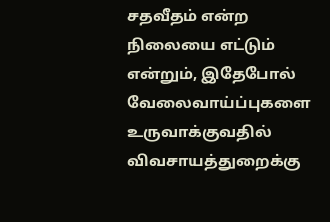சதவீதம் என்ற நிலையை எட்டும் என்றும், இதேபோல் வேலைவாய்ப்புகளை உருவாக்குவதில் விவசாயத்துறைக்கு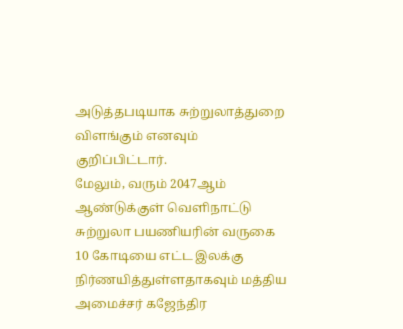அடுத்தபடியாக சுற்றுலாத்துறை விளங்கும் எனவும் குறிப்பிட்டார்.
மேலும், வரும் 2047ஆம் ஆண்டுக்குள் வெளிநாட்டு சுற்றுலா பயணியரின் வருகை 10 கோடியை எட்ட இலக்கு நிர்ணயித்துள்ளதாகவும் மத்திய அமைச்சர் கஜேந்திர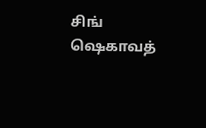சிங் ஷெகாவத்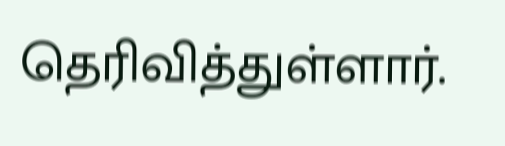தெரிவித்துள்ளார்.